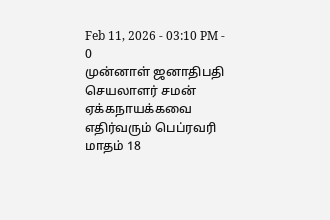Feb 11, 2026 - 03:10 PM -
0
முன்னாள் ஜனாதிபதி செயலாளர் சமன் ஏக்கநாயக்கவை எதிர்வரும் பெப்ரவரி மாதம் 18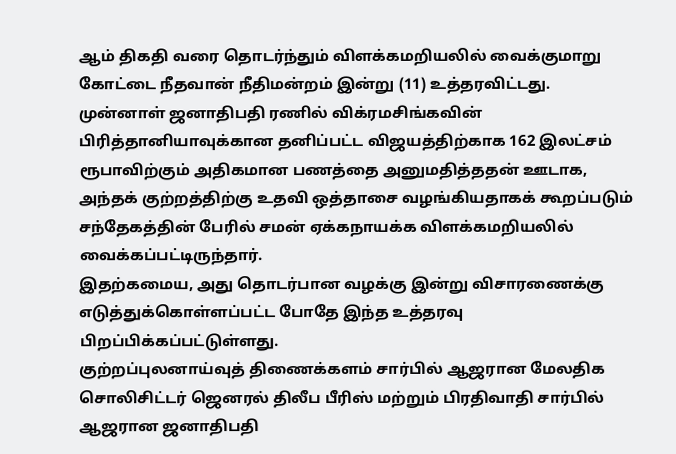ஆம் திகதி வரை தொடர்ந்தும் விளக்கமறியலில் வைக்குமாறு கோட்டை நீதவான் நீதிமன்றம் இன்று (11) உத்தரவிட்டது.
முன்னாள் ஜனாதிபதி ரணில் விக்ரமசிங்கவின் பிரித்தானியாவுக்கான தனிப்பட்ட விஜயத்திற்காக 162 இலட்சம் ரூபாவிற்கும் அதிகமான பணத்தை அனுமதித்ததன் ஊடாக, அந்தக் குற்றத்திற்கு உதவி ஒத்தாசை வழங்கியதாகக் கூறப்படும் சந்தேகத்தின் பேரில் சமன் ஏக்கநாயக்க விளக்கமறியலில் வைக்கப்பட்டிருந்தார்.
இதற்கமைய, அது தொடர்பான வழக்கு இன்று விசாரணைக்கு எடுத்துக்கொள்ளப்பட்ட போதே இந்த உத்தரவு பிறப்பிக்கப்பட்டுள்ளது.
குற்றப்புலனாய்வுத் திணைக்களம் சார்பில் ஆஜரான மேலதிக சொலிசிட்டர் ஜெனரல் திலீப பீரிஸ் மற்றும் பிரதிவாதி சார்பில் ஆஜரான ஜனாதிபதி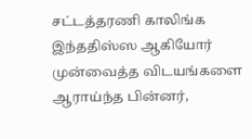சட்டத்தரணி காலிங்க இந்ததிஸ்ஸ ஆகியோர் முன்வைத்த விடயங்களை ஆராய்ந்த பின்னர்,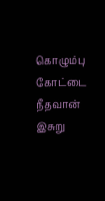கொழும்பு கோட்டை நீதவான் இசுறு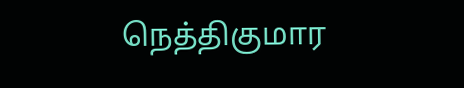நெத்திகுமார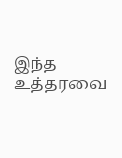இந்த உத்தரவை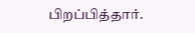பிறப்பித்தார்.